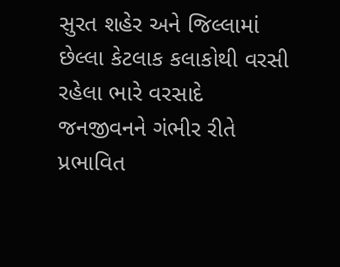સુરત શહેર અને જિલ્લામાં છેલ્લા કેટલાક કલાકોથી વરસી રહેલા ભારે વરસાદે જનજીવનને ગંભીર રીતે પ્રભાવિત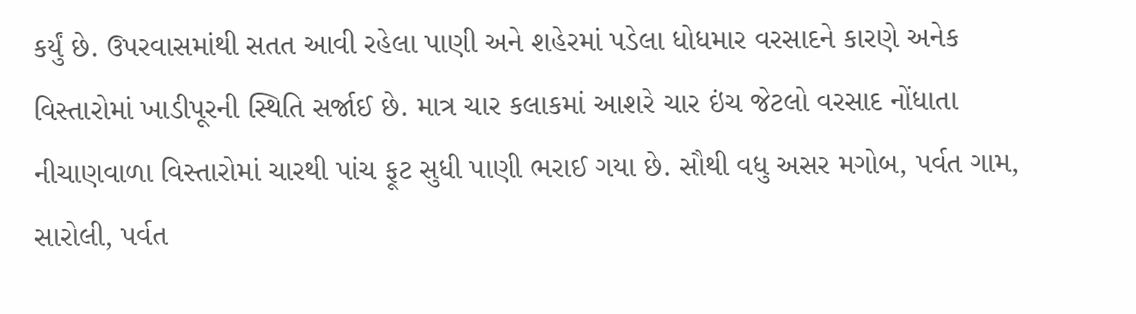કર્યું છે. ઉપરવાસમાંથી સતત આવી રહેલા પાણી અને શહેરમાં પડેલા ધોધમાર વરસાદને કારણે અનેક વિસ્તારોમાં ખાડીપૂરની સ્થિતિ સર્જાઈ છે. માત્ર ચાર કલાકમાં આશરે ચાર ઇંચ જેટલો વરસાદ નોંધાતા નીચાણવાળા વિસ્તારોમાં ચારથી પાંચ ફૂટ સુધી પાણી ભરાઈ ગયા છે. સૌથી વધુ અસર મગોબ, પર્વત ગામ, સારોલી, પર્વત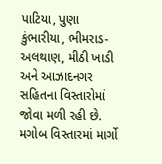પાટિયા, પુણા કુંભારીયા, ભીમરાડ-અલથાણ, મીઠી ખાડી અને આઝાદનગર સહિતના વિસ્તારોમાં જોવા મળી રહી છે.
મગોબ વિસ્તારમાં માર્ગો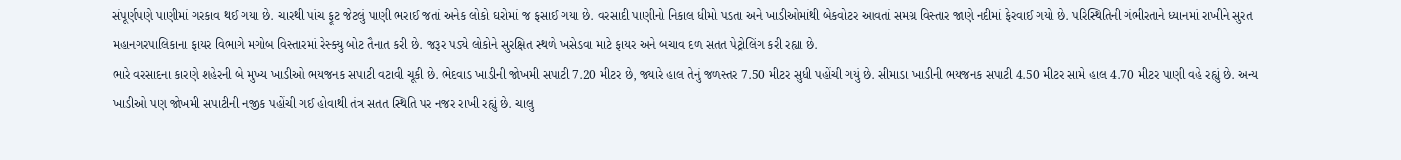સંપૂર્ણપણે પાણીમાં ગરકાવ થઈ ગયા છે. ચારથી પાંચ ફૂટ જેટલું પાણી ભરાઈ જતાં અનેક લોકો ઘરોમાં જ ફસાઈ ગયા છે. વરસાદી પાણીનો નિકાલ ધીમો પડતા અને ખાડીઓમાંથી બેકવોટર આવતાં સમગ્ર વિસ્તાર જાણે નદીમાં ફેરવાઈ ગયો છે. પરિસ્થિતિની ગંભીરતાને ધ્યાનમાં રાખીને સુરત મહાનગરપાલિકાના ફાયર વિભાગે મગોબ વિસ્તારમાં રેસ્ક્યુ બોટ તૈનાત કરી છે. જરૂર પડ્યે લોકોને સુરક્ષિત સ્થળે ખસેડવા માટે ફાયર અને બચાવ દળ સતત પેટ્રોલિંગ કરી રહ્યા છે.
ભારે વરસાદના કારણે શહેરની બે મુખ્ય ખાડીઓ ભયજનક સપાટી વટાવી ચૂકી છે. ભેદવાડ ખાડીની જોખમી સપાટી 7.20 મીટર છે, જ્યારે હાલ તેનું જળસ્તર 7.50 મીટર સુધી પહોંચી ગયું છે. સીમાડા ખાડીની ભયજનક સપાટી 4.50 મીટર સામે હાલ 4.70 મીટર પાણી વહે રહ્યું છે. અન્ય ખાડીઓ પણ જોખમી સપાટીની નજીક પહોંચી ગઈ હોવાથી તંત્ર સતત સ્થિતિ પર નજર રાખી રહ્યું છે. ચાલુ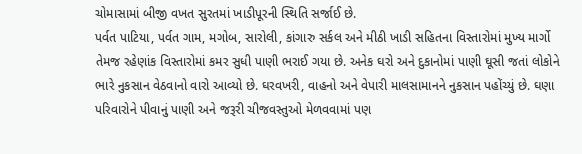ચોમાસામાં બીજી વખત સુરતમાં ખાડીપૂરની સ્થિતિ સર્જાઈ છે.
પર્વત પાટિયા, પર્વત ગામ, મગોબ, સારોલી, કાંગારુ સર્કલ અને મીઠી ખાડી સહિતના વિસ્તારોમાં મુખ્ય માર્ગો તેમજ રહેણાંક વિસ્તારોમાં કમર સુધી પાણી ભરાઈ ગયા છે. અનેક ઘરો અને દુકાનોમાં પાણી ઘૂસી જતાં લોકોને ભારે નુકસાન વેઠવાનો વારો આવ્યો છે. ઘરવખરી, વાહનો અને વેપારી માલસામાનને નુકસાન પહોંચ્યું છે. ઘણા પરિવારોને પીવાનું પાણી અને જરૂરી ચીજવસ્તુઓ મેળવવામાં પણ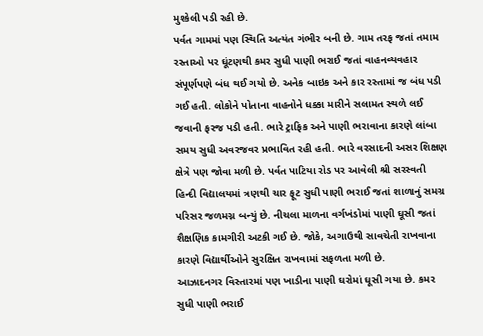મુશ્કેલી પડી રહી છે.
પર્વત ગામમાં પણ સ્થિતિ અત્યંત ગંભીર બની છે. ગામ તરફ જતાં તમામ રસ્તાઓ પર ઘૂંટણથી કમર સુધી પાણી ભરાઈ જતાં વાહનવ્યવહાર સંપૂર્ણપણે બંધ થઈ ગયો છે. અનેક બાઇક અને કાર રસ્તામાં જ બંધ પડી ગઈ હતી. લોકોને પોતાના વાહનોને ધક્કા મારીને સલામત સ્થળે લઈ જવાની ફરજ પડી હતી. ભારે ટ્રાફિક અને પાણી ભરાવાના કારણે લાંબા સમય સુધી અવરજવર પ્રભાવિત રહી હતી. ભારે વરસાદની અસર શિક્ષણ ક્ષેત્રે પણ જોવા મળી છે. પર્વત પાટિયા રોડ પર આવેલી શ્રી સરસ્વતી હિન્દી વિદ્યાલયમાં ત્રણથી ચાર ફૂટ સુધી પાણી ભરાઈ જતાં શાળાનું સમગ્ર પરિસર જળમગ્ન બન્યું છે. નીચલા માળના વર્ગખંડોમાં પાણી ઘૂસી જતાં શૈક્ષણિક કામગીરી અટકી ગઈ છે. જોકે, અગાઉથી સાવચેતી રાખવાના કારણે વિદ્યાર્થીઓને સુરક્ષિત રાખવામાં સફળતા મળી છે.
આઝાદનગર વિસ્તારમાં પણ ખાડીના પાણી ઘરોમાં ઘૂસી ગયા છે. કમર સુધી પાણી ભરાઈ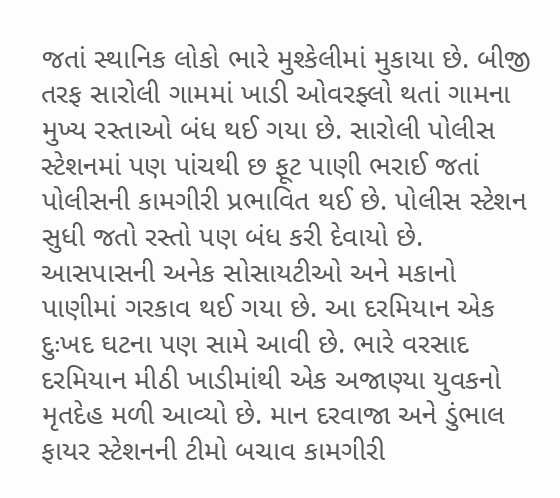જતાં સ્થાનિક લોકો ભારે મુશ્કેલીમાં મુકાયા છે. બીજી તરફ સારોલી ગામમાં ખાડી ઓવરફ્લો થતાં ગામના મુખ્ય રસ્તાઓ બંધ થઈ ગયા છે. સારોલી પોલીસ સ્ટેશનમાં પણ પાંચથી છ ફૂટ પાણી ભરાઈ જતાં પોલીસની કામગીરી પ્રભાવિત થઈ છે. પોલીસ સ્ટેશન સુધી જતો રસ્તો પણ બંધ કરી દેવાયો છે. આસપાસની અનેક સોસાયટીઓ અને મકાનો પાણીમાં ગરકાવ થઈ ગયા છે. આ દરમિયાન એક દુઃખદ ઘટના પણ સામે આવી છે. ભારે વરસાદ દરમિયાન મીઠી ખાડીમાંથી એક અજાણ્યા યુવકનો મૃતદેહ મળી આવ્યો છે. માન દરવાજા અને ડુંભાલ ફાયર સ્ટેશનની ટીમો બચાવ કામગીરી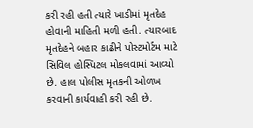કરી રહી હતી ત્યારે ખાડીમાં મૃતદેહ હોવાની માહિતી મળી હતી. ત્યારબાદ મૃતદેહને બહાર કાઢીને પોસ્ટમોર્ટમ માટે સિવિલ હોસ્પિટલ મોકલવામાં આવ્યો છે. હાલ પોલીસ મૃતકની ઓળખ કરવાની કાર્યવાહી કરી રહી છે.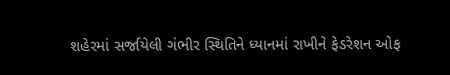શહેરમાં સર્જાયેલી ગંભીર સ્થિતિને ધ્યાનમાં રાખીને ફેડરેશન ઓફ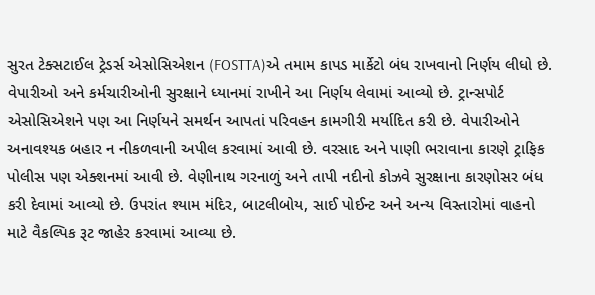સુરત ટેક્સટાઈલ ટ્રેડર્સ એસોસિએશન (FOSTTA)એ તમામ કાપડ માર્કેટો બંધ રાખવાનો નિર્ણય લીધો છે. વેપારીઓ અને કર્મચારીઓની સુરક્ષાને ધ્યાનમાં રાખીને આ નિર્ણય લેવામાં આવ્યો છે. ટ્રાન્સપોર્ટ એસોસિએશને પણ આ નિર્ણયને સમર્થન આપતાં પરિવહન કામગીરી મર્યાદિત કરી છે. વેપારીઓને અનાવશ્યક બહાર ન નીકળવાની અપીલ કરવામાં આવી છે. વરસાદ અને પાણી ભરાવાના કારણે ટ્રાફિક પોલીસ પણ એક્શનમાં આવી છે. વેણીનાથ ગરનાળું અને તાપી નદીનો કોઝવે સુરક્ષાના કારણોસર બંધ કરી દેવામાં આવ્યો છે. ઉપરાંત શ્યામ મંદિર, બાટલીબોય, સાઈ પોઈન્ટ અને અન્ય વિસ્તારોમાં વાહનો માટે વૈકલ્પિક રૂટ જાહેર કરવામાં આવ્યા છે.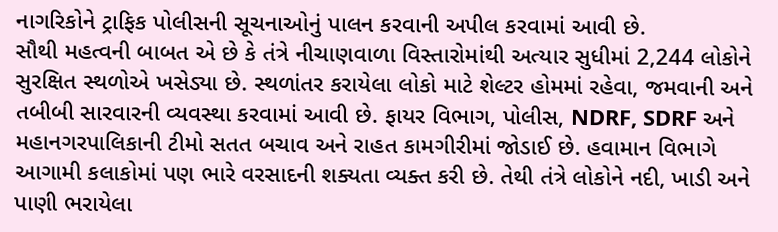નાગરિકોને ટ્રાફિક પોલીસની સૂચનાઓનું પાલન કરવાની અપીલ કરવામાં આવી છે.
સૌથી મહત્વની બાબત એ છે કે તંત્રે નીચાણવાળા વિસ્તારોમાંથી અત્યાર સુધીમાં 2,244 લોકોને સુરક્ષિત સ્થળોએ ખસેડ્યા છે. સ્થળાંતર કરાયેલા લોકો માટે શેલ્ટર હોમમાં રહેવા, જમવાની અને તબીબી સારવારની વ્યવસ્થા કરવામાં આવી છે. ફાયર વિભાગ, પોલીસ, NDRF, SDRF અને મહાનગરપાલિકાની ટીમો સતત બચાવ અને રાહત કામગીરીમાં જોડાઈ છે. હવામાન વિભાગે આગામી કલાકોમાં પણ ભારે વરસાદની શક્યતા વ્યક્ત કરી છે. તેથી તંત્રે લોકોને નદી, ખાડી અને પાણી ભરાયેલા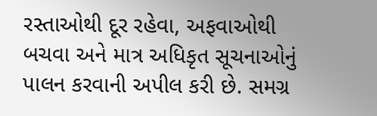રસ્તાઓથી દૂર રહેવા, અફવાઓથી બચવા અને માત્ર અધિકૃત સૂચનાઓનું પાલન કરવાની અપીલ કરી છે. સમગ્ર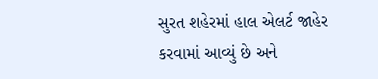સુરત શહેરમાં હાલ એલર્ટ જાહેર કરવામાં આવ્યું છે અને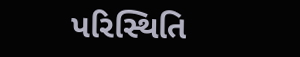પરિસ્થિતિ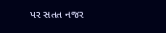પર સતત નજર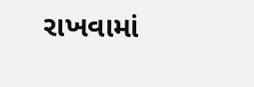રાખવામાં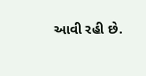આવી રહી છે.